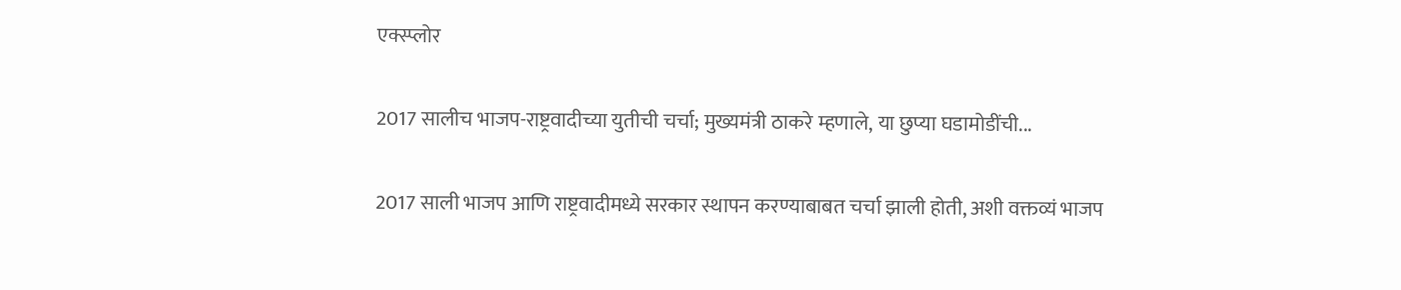एक्स्प्लोर

2017 सालीच भाजप-राष्ट्रवादीच्या युतीची चर्चा; मुख्यमंत्री ठाकरे म्हणाले, या छुप्या घडामोडींची...

2017 साली भाजप आणि राष्ट्रवादीमध्ये सरकार स्थापन करण्याबाबत चर्चा झाली होती, अशी वक्तव्यं भाजप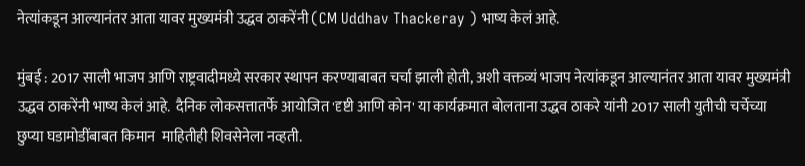नेत्यांकडून आल्यानंतर आता यावर मुख्यमंत्री उद्धव ठाकरेंनी (CM Uddhav Thackeray ) भाष्य केलं आहे.

मुंबई : 2017 साली भाजप आणि राष्ट्रवादीमध्ये सरकार स्थापन करण्याबाबत चर्चा झाली होती, अशी वक्तव्यं भाजप नेत्यांकडून आल्यानंतर आता यावर मुख्यमंत्री उद्धव ठाकरेंनी भाष्य केलं आहे.  दैनिक लोकसत्तातर्फे आयोजित 'दृष्टी आणि कोन' या कार्यक्रमात बोलताना उद्धव ठाकरे यांनी 2017 साली युतीची चर्चेच्या छुप्या घडामोडींबाबत किमान  माहितीही शिवसेनेला नव्हती.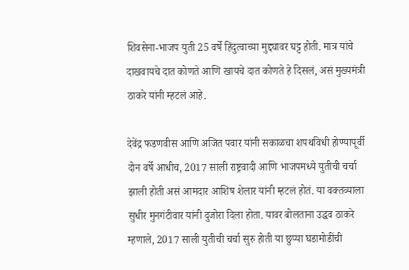शिवसेना-भाजप युती 25 वर्षे हिंदुत्वाच्या मुद्द्यावर घट्ट होती. मात्र यांचे दाखवायचे दात कोणते आणि खायचे दात कोणते हे दिसलं, असं मुख्यमंत्री ठाकरे यांनी म्हटलं आहे.

देवेंद्र फडणवीस आणि अजित पवार यांनी सकाळचा शपथविधी होण्यापूर्वी दोन वर्षे आधीच, 2017 साली राष्ट्रवादी आणि भाजपमध्ये युतीची चर्चा झाली होती असं आमदार आशिष शेलार यांनी म्हटलं होतं. या वक्तव्याला सुधीर मुनगंटीवार यांनी दुजोरा दिला होता. यावर बोलताना उद्धव ठाकरे म्हणाले, 2017 साली युतीची चर्चा सुरु होती या छुप्या घडामोडींची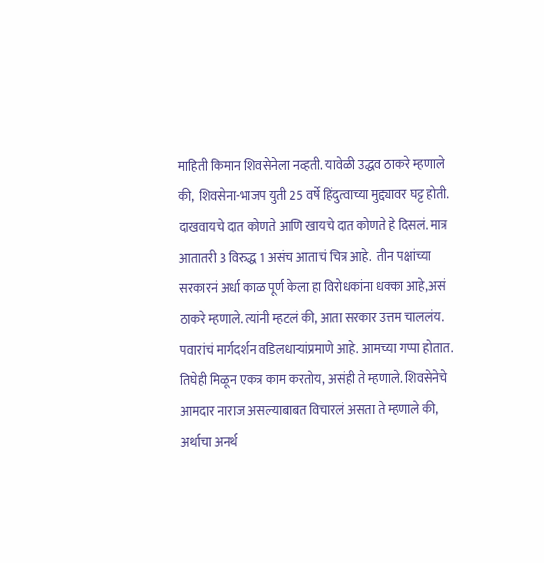माहिती किमान शिवसेनेला नव्हती. यावेळी उद्धव ठाकरे म्हणाले की,  शिवसेना-भाजप युती 25 वर्षे हिंदुत्वाच्या मुद्द्यावर घट्ट होती. दाखवायचे दात कोणते आणि खायचे दात कोणते हे दिसलं. मात्र आतातरी 3 विरुद्ध 1 असंच आताचं चित्र आहे.  तीन पक्षांच्या सरकारनं अर्धा काळ पूर्ण केला हा विरोधकांना धक्का आहे,असं ठाकरे म्हणाले. त्यांनी म्हटलं की, आता सरकार उत्तम चाललंय. पवारांचं मार्गदर्शन वडिलधाऱ्यांप्रमाणे आहे. आमच्या गप्पा होतात. तिघेही मिळून एकत्र काम करतोय, असंही ते म्हणाले. शिवसेनेचे आमदार नाराज असल्याबाबत विचारलं असता ते म्हणाले की, अर्थाचा अनर्थ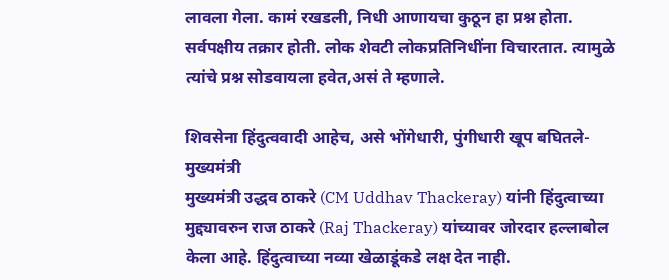लावला गेला. कामं रखडली, निधी आणायचा कुठून हा प्रश्न होता. सर्वपक्षीय तक्रार होती. लोक शेवटी लोकप्रतिनिधींना विचारतात. त्यामुळे त्यांचे प्रश्न सोडवायला हवेत,असं ते म्हणाले.

शिवसेना हिंदुत्ववादी आहेच, असे भोंगेधारी, पुंगीधारी खूप बघितले- मुख्यमंत्री
मुख्यमंत्री उद्धव ठाकरे (CM Uddhav Thackeray) यांनी हिंदुत्वाच्या मुद्द्यावरुन राज ठाकरे (Raj Thackeray) यांच्यावर जोरदार हल्लाबोल केला आहे. हिंदुत्वाच्या नव्या खेळाडूंकडे लक्ष देत नाही.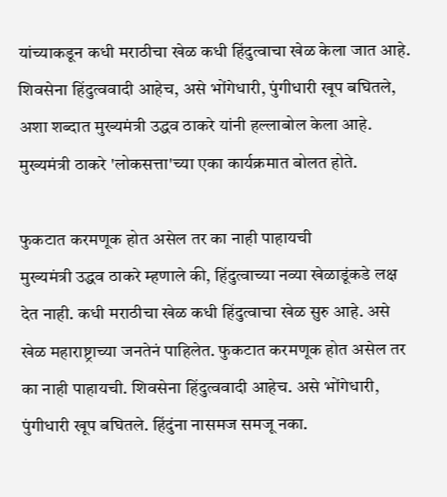यांच्याकडून कधी मराठीचा खेळ कधी हिंदुत्वाचा खेळ केला जात आहे. शिवसेना हिंदुत्ववादी आहेच, असे भोंगेधारी, पुंगीधारी खूप बघितले, अशा शब्दात मुख्यमंत्री उद्धव ठाकरे यांनी हल्लाबोल केला आहे. मुख्यमंत्री ठाकरे 'लोकसत्ता'च्या एका कार्यक्रमात बोलत होते.

फुकटात करमणूक होत असेल तर का नाही पाहायची
मुख्यमंत्री उद्धव ठाकरे म्हणाले की, हिंदुत्वाच्या नव्या खेळाडूंकडे लक्ष देत नाही. कधी मराठीचा खेळ कधी हिंदुत्वाचा खेळ सुरु आहे. असे खेळ महाराष्ट्राच्या जनतेनं पाहिलेत. फुकटात करमणूक होत असेल तर का नाही पाहायची. शिवसेना हिंदुत्ववादी आहेच. असे भोंगेधारी, पुंगीधारी खूप बघितले. हिंदुंना नासमज समजू नका.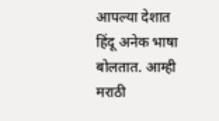आपल्या देशात हिंदू अनेक भाषा बोलतात. आम्ही मराठी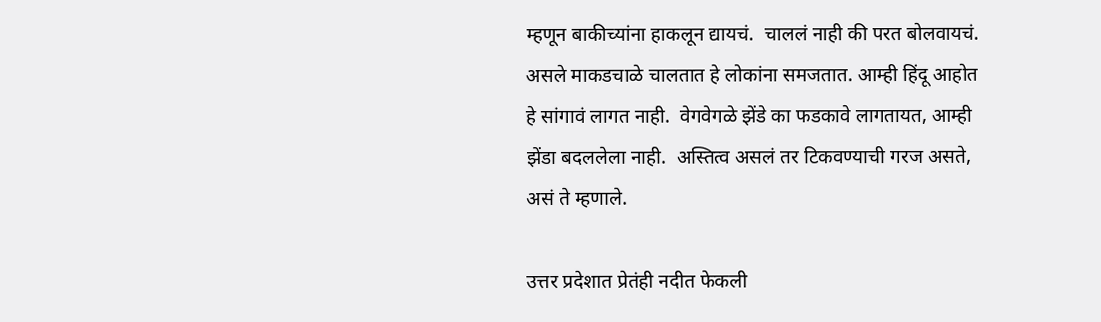म्हणून बाकीच्यांना हाकलून द्यायचं.  चाललं नाही की परत बोलवायचं.  असले माकडचाळे चालतात हे लोकांना समजतात. आम्ही हिंदू आहोत हे सांगावं लागत नाही.  वेगवेगळे झेंडे का फडकावे लागतायत, आम्ही झेंडा बदललेला नाही.  अस्तित्व असलं तर टिकवण्याची गरज असते, असं ते म्हणाले.

उत्तर प्रदेशात प्रेतंही नदीत फेकली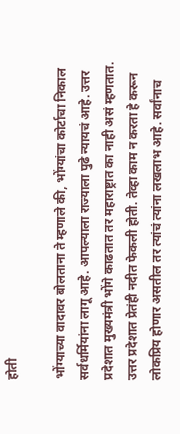होती

भोंग्याच्या वादावर बोलताना ते म्हणाले की, भोंग्यांचा कोर्टाचा निकाल सर्वधर्मियांना लागू आहे. आपल्याला राज्याला पुढे न्यायचं आहे. उत्तर प्रदेशात मुख्यमंत्री भोंगे काढतात तर महाराष्ट्रात का नाही असं म्हणतात.  उत्तर प्रदेशात प्रेतंही नदीत फेकली होती. तेव्हा काम न करता हे करून लोकप्रिय होणार असतील तर त्यांचं त्यांना लखलाभ आहे. सर्वांनाच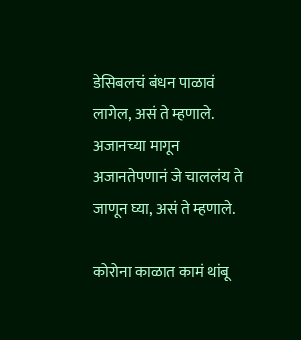डेसिबलचं बंधन पाळावं लागेल, असं ते म्हणाले. अजानच्या मागून अजानतेपणानं जे चाललंय ते जाणून घ्या, असं ते म्हणाले.

कोरोना काळात कामं थांबू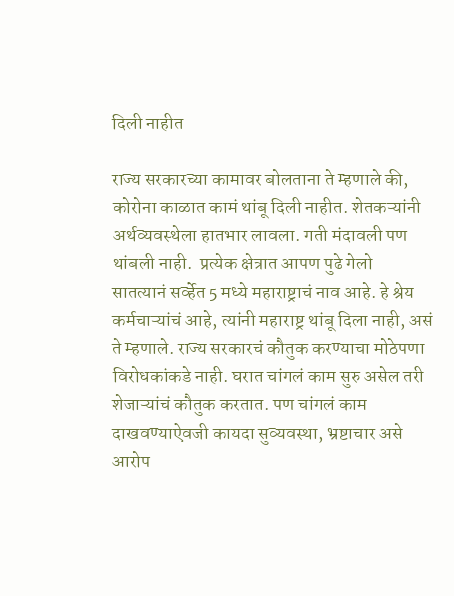दिली नाहीत

राज्य सरकारच्या कामावर बोलताना ते म्हणाले की, कोरोना काळात कामं थांबू दिली नाहीत. शेतकऱ्यांनी अर्थव्यवस्थेला हातभार लावला. गती मंदावली पण थांबली नाही.  प्रत्येक क्षेत्रात आपण पुढे गेलो
सातत्यानं सर्व्हेत 5 मध्ये महाराष्ट्राचं नाव आहे. हे श्रेय कर्मचाऱ्यांचं आहे, त्यांनी महाराष्ट्र थांबू दिला नाही, असं ते म्हणाले. राज्य सरकारचं कौतुक करण्याचा मोठेपणा विरोधकांकडे नाही. घरात चांगलं काम सुरु असेल तरी शेजाऱ्यांचं कौतुक करतात. पण चांगलं काम दाखवण्याऐवजी कायदा सुव्यवस्था, भ्रष्टाचार असे आरोप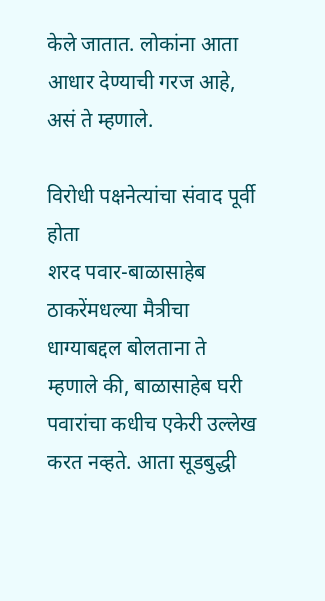केले जातात. लोकांना आता आधार देण्याची गरज आहे, असं ते म्हणाले.

विरोधी पक्षनेत्यांचा संवाद पूर्वी होता
शरद पवार-बाळासाहेब ठाकरेंमधल्या मैत्रीचा धाग्याबद्दल बोलताना ते म्हणाले की, बाळासाहेब घरी पवारांचा कधीच एकेरी उल्लेख  करत नव्हते. आता सूडबुद्धी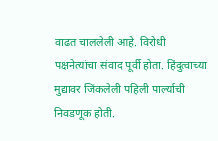वाढत चाललेली आहे. विरोधी पक्षनेत्यांचा संवाद पूर्वी होता. हिंदुत्वाच्या मुद्यावर जिंकलेली पहिली पार्ल्याची निवडणूक होती.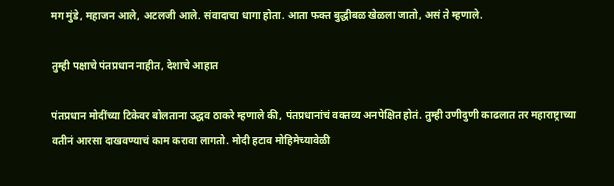मग मुंडे, महाजन आले, अटलजी आले. संवादाचा धागा होता. आता फक्त बुद्धीबळ खेळला जातो, असं ते म्हणाले.

तुम्ही पक्षाचे पंतप्रधान नाहीत, देशाचे आहात

पंतप्रधान मोदींच्या टिकेवर बोलताना उद्धव ठाकरे म्हणाले की, पंतप्रधानांचं वक्तव्य अनपेक्षित होतं. तुम्ही उणीदुणी काढलात तर महाराष्ट्राच्या वतीनं आरसा दाखवण्याचं काम करावा लागतो. मोदी हटाव मोहिमेच्यावेळी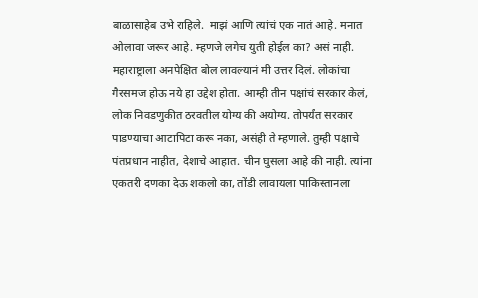बाळासाहेब उभे राहिले.  माझं आणि त्यांचं एक नातं आहे. मनात ओलावा जरूर आहे. म्हणजे लगेच युती होईल का? असं नाही.  महाराष्ट्राला अनपेक्षित बोल लावल्यानं मी उत्तर दिलं. लोकांचा गैरसमज होऊ नये हा उद्देश होता. आम्ही तीन पक्षांचं सरकार केलं, लोक निवडणुकीत ठरवतील योग्य की अयोग्य. तोपर्यंत सरकार पाडण्याचा आटापिटा करू नका, असंही ते म्हणाले. तुम्ही पक्षाचे पंतप्रधान नाहीत, देशाचे आहात. चीन घुसला आहे की नाही. त्यांना एकतरी दणका देऊ शकलो का, तोंडी लावायला पाकिस्तानला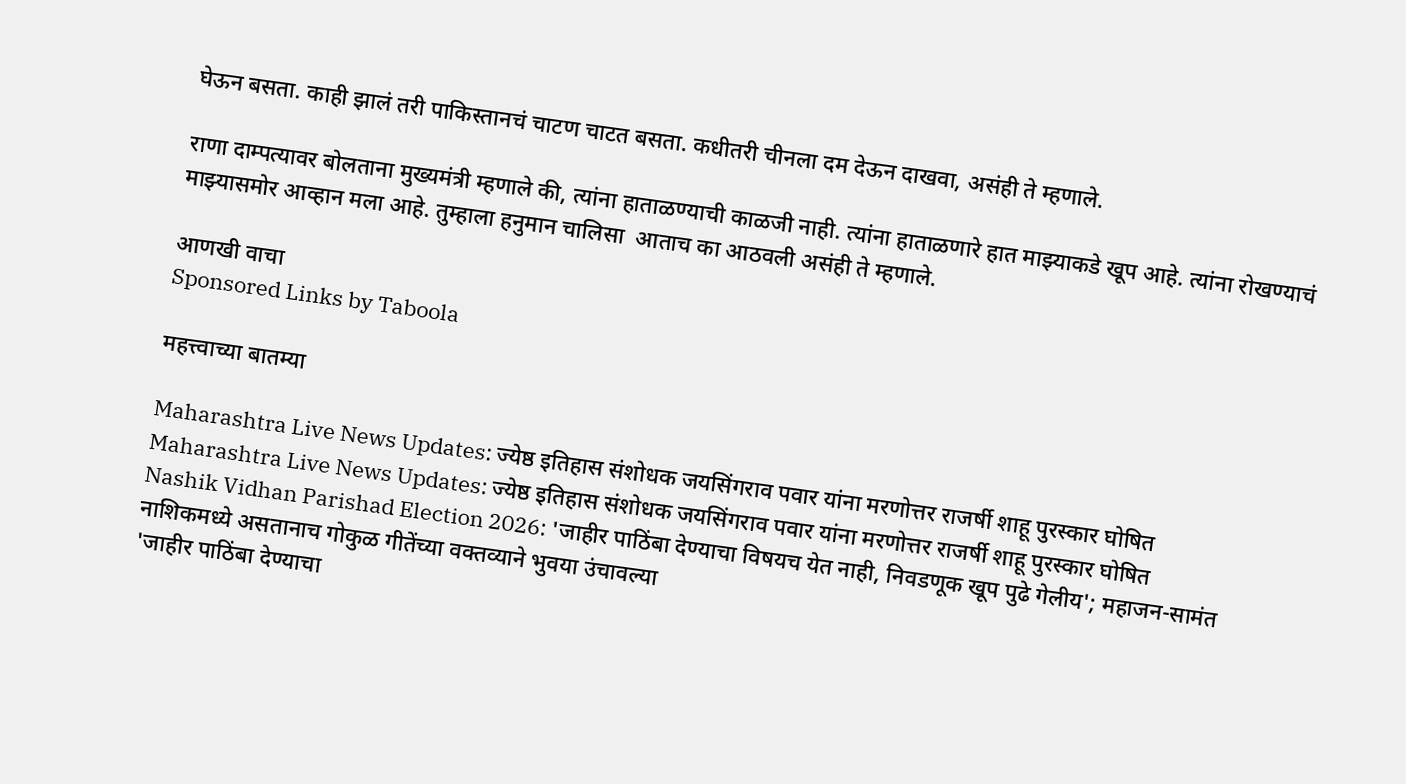घेऊन बसता. काही झालं तरी पाकिस्तानचं चाटण चाटत बसता. कधीतरी चीनला दम देऊन दाखवा, असंही ते म्हणाले.

राणा दाम्पत्यावर बोलताना मुख्यमंत्री म्हणाले की, त्यांना हाताळण्याची काळजी नाही. त्यांना हाताळणारे हात माझ्याकडे खूप आहे. त्यांना रोखण्याचं माझ्यासमोर आव्हान मला आहे. तुम्हाला हनुमान चालिसा  आताच का आठवली असंही ते म्हणाले.

आणखी वाचा
Sponsored Links by Taboola

महत्त्वाच्या बातम्या

Maharashtra Live News Updates: ज्येष्ठ इतिहास संशोधक जयसिंगराव पवार यांना मरणोत्तर राजर्षी शाहू पुरस्कार घोषित
Maharashtra Live News Updates: ज्येष्ठ इतिहास संशोधक जयसिंगराव पवार यांना मरणोत्तर राजर्षी शाहू पुरस्कार घोषित
Nashik Vidhan Parishad Election 2026: 'जाहीर पाठिंबा देण्याचा विषयच येत नाही, निवडणूक खूप पुढे गेलीय'; महाजन-सामंत नाशिकमध्ये असतानाच गोकुळ गीतेंच्या वक्तव्याने भुवया उंचावल्या
'जाहीर पाठिंबा देण्याचा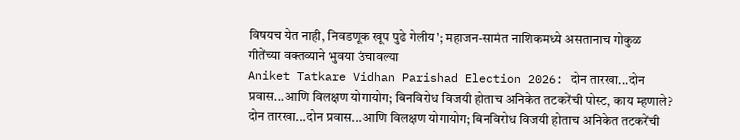विषयच येत नाही, निवडणूक खूप पुढे गेलीय'; महाजन-सामंत नाशिकमध्ये असतानाच गोकुळ गीतेंच्या वक्तव्याने भुवया उंचावल्या
Aniket Tatkare Vidhan Parishad Election 2026: दोन तारखा...दोन प्रवास...आणि विलक्षण योगायोग; बिनविरोध विजयी होताच अनिकेत तटकरेंची पोस्ट, काय म्हणाले?
दोन तारखा...दोन प्रवास...आणि विलक्षण योगायोग; बिनविरोध विजयी होताच अनिकेत तटकरेंची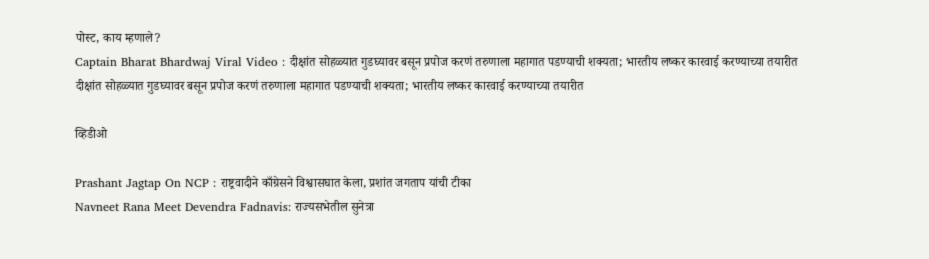पोस्ट, काय म्हणाले?
Captain Bharat Bhardwaj Viral Video : दीक्षांत सोहळ्यात गुडघ्यावर बसून प्रपोज करणं तरुणाला महागात पडण्याची शक्यता; भारतीय लष्कर कारवाई करण्याच्या तयारीत
दीक्षांत सोहळ्यात गुडघ्यावर बसून प्रपोज करणं तरुणाला महागात पडण्याची शक्यता; भारतीय लष्कर कारवाई करण्याच्या तयारीत

व्हिडीओ

Prashant Jagtap On NCP : राष्ट्रवादीने काँग्रेसने विश्वासघात केला, प्रशांत जगताप यांची टीका
Navneet Rana Meet Devendra Fadnavis: राज्यसभेतील सुनेत्रा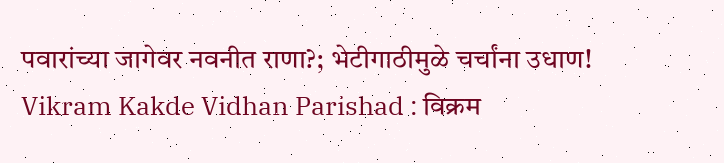पवारांच्या जागेवर नवनीत राणा?; भेटीगाठीमुळे चर्चांना उधाण!
Vikram Kakde Vidhan Parishad : विक्रम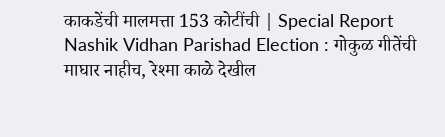काकडेंची मालमत्ता 153 कोटींची | Special Report
Nashik Vidhan Parishad Election : गोकुळ गीतेंची माघार नाहीच, रेश्मा काळे देखील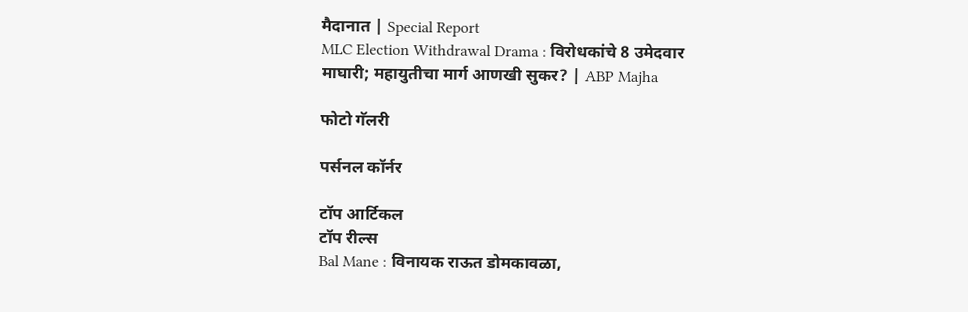मैदानात | Special Report
MLC Election Withdrawal Drama : विरोधकांचे 8 उमेदवार माघारी; महायुतीचा मार्ग आणखी सुकर? | ABP Majha

फोटो गॅलरी

पर्सनल कॉर्नर

टॉप आर्टिकल
टॉप रील्स
Bal Mane : विनायक राऊत डोमकावळा,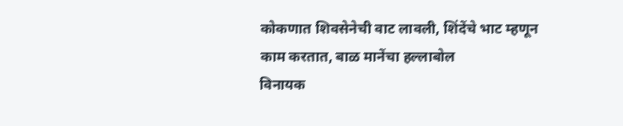कोकणात शिवसेनेची वाट लावली, शिंदेंचे भाट म्हणून काम करतात, बाळ मानेंचा हल्लाबोल
विनायक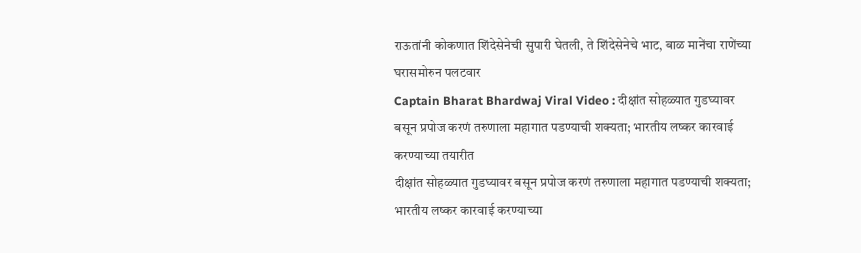राऊतांनी कोकणात शिंदेसेनेची सुपारी घेतली, ते शिंदेसेनेचे भाट, बाळ मानेंचा राणेंच्या घरासमोरुन पलटवार
Captain Bharat Bhardwaj Viral Video : दीक्षांत सोहळ्यात गुडघ्यावर बसून प्रपोज करणं तरुणाला महागात पडण्याची शक्यता; भारतीय लष्कर कारवाई करण्याच्या तयारीत
दीक्षांत सोहळ्यात गुडघ्यावर बसून प्रपोज करणं तरुणाला महागात पडण्याची शक्यता; भारतीय लष्कर कारवाई करण्याच्या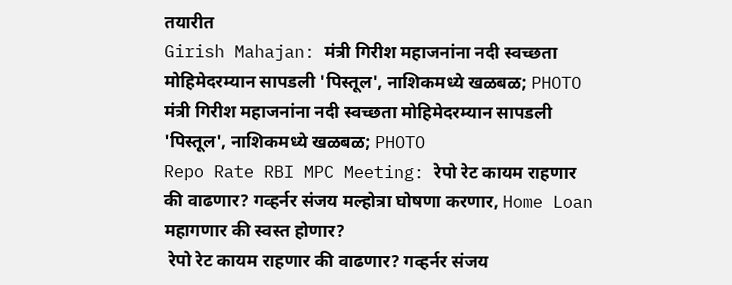तयारीत
Girish Mahajan: मंत्री गिरीश महाजनांना नदी स्वच्छता मोहिमेदरम्यान सापडली 'पिस्तूल', नाशिकमध्ये खळबळ; PHOTO
मंत्री गिरीश महाजनांना नदी स्वच्छता मोहिमेदरम्यान सापडली 'पिस्तूल', नाशिकमध्ये खळबळ; PHOTO
Repo Rate RBI MPC Meeting: रेपो रेट कायम राहणार की वाढणार? गव्हर्नर संजय मल्होत्रा घोषणा करणार, Home Loan महागणार की स्वस्त होणार?
 रेपो रेट कायम राहणार की वाढणार? गव्हर्नर संजय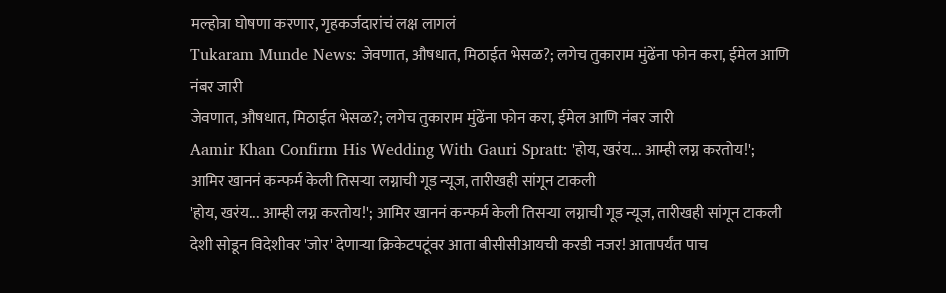मल्होत्रा घोषणा करणार, गृहकर्जदारांचं लक्ष लागलं
Tukaram Munde News: जेवणात, औषधात, मिठाईत भेसळ?; लगेच तुकाराम मुंढेंना फोन करा, ईमेल आणि नंबर जारी
जेवणात, औषधात, मिठाईत भेसळ?; लगेच तुकाराम मुंढेंना फोन करा, ईमेल आणि नंबर जारी
Aamir Khan Confirm His Wedding With Gauri Spratt: 'होय, खरंय... आम्ही लग्न करतोय!'; आमिर खाननं कन्फर्म केली तिसऱ्या लग्नाची गूड न्यूज, तारीखही सांगून टाकली
'होय, खरंय... आम्ही लग्न करतोय!'; आमिर खाननं कन्फर्म केली तिसऱ्या लग्नाची गूड न्यूज, तारीखही सांगून टाकली
देशी सोडून विदेशीवर 'जोर' देणाऱ्या क्रिकेटपटूंवर आता बीसीसीआयची करडी नजर! आतापर्यंत पाच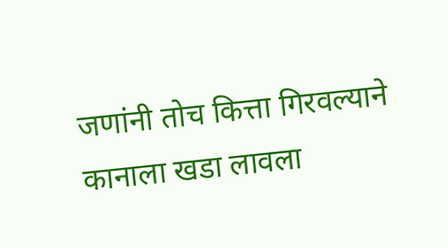जणांनी तोच कित्ता गिरवल्याने कानाला खडा लावला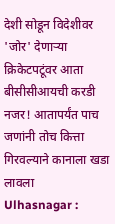देशी सोडून विदेशीवर 'जोर' देणाऱ्या क्रिकेटपटूंवर आता बीसीसीआयची करडी नजर! आतापर्यंत पाच जणांनी तोच कित्ता गिरवल्याने कानाला खडा लावला
Ulhasnagar :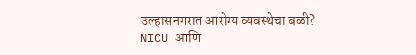उल्हासनगरात आरोग्य व्यवस्थेचा बळी? NICU आणि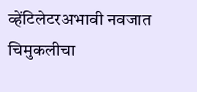व्हेंटिलेटरअभावी नवजात चिमुकलीचा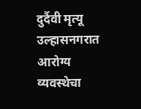दुर्दैवी मृत्यू
उल्हासनगरात आरोग्य व्यवस्थेचा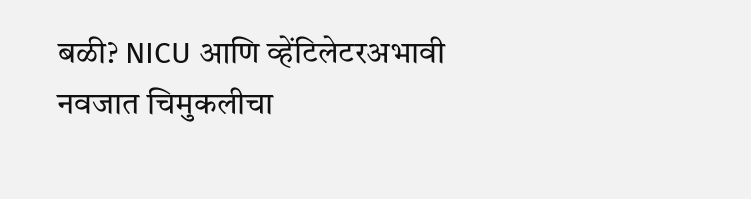बळी? NICU आणि व्हेंटिलेटरअभावी नवजात चिमुकलीचा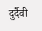दुर्दैवी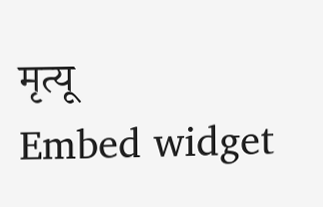मृत्यू
Embed widget